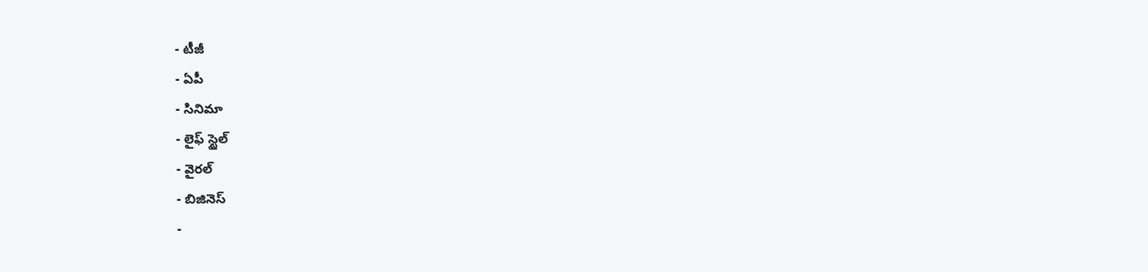- టీజీ
- ఏపీ
- సినిమా
- లైఫ్ స్టైల్
- వైరల్
- బిజినెస్
-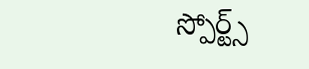స్పోర్ట్స్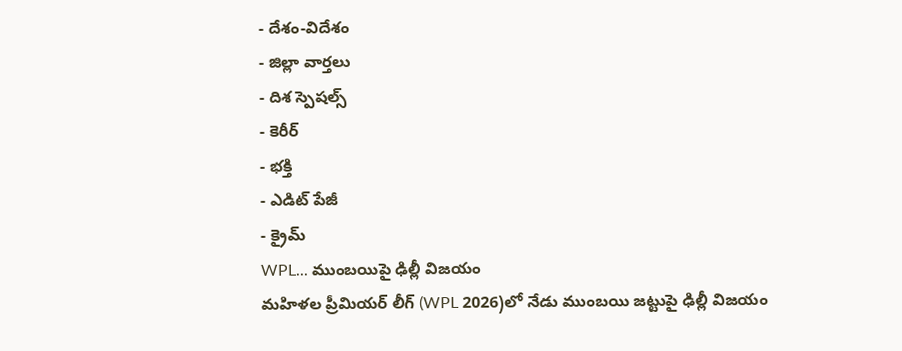- దేశం-విదేశం
- జిల్లా వార్తలు
- దిశ స్పెషల్స్
- కెరీర్
- భక్తి
- ఎడిట్ పేజీ
- క్రైమ్
WPL... ముంబయిపై ఢిల్లీ విజయం
మహిళల ప్రీమియర్ లీగ్ (WPL 2026)లో నేడు ముంబయి జట్టుపై ఢిల్లీ విజయం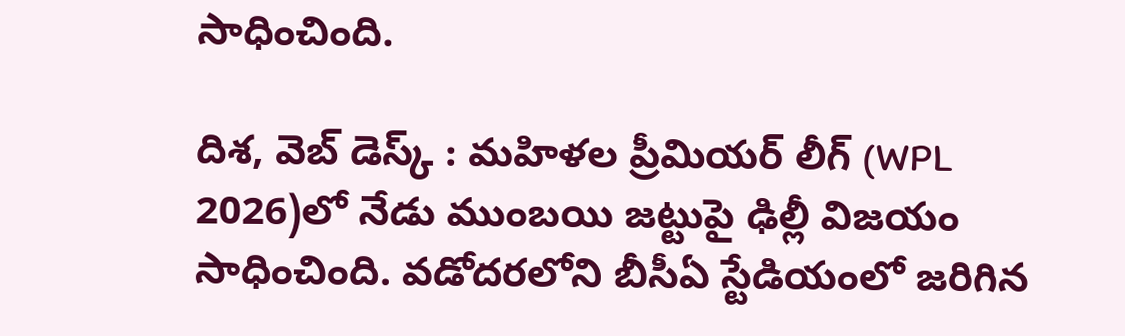సాధించింది.

దిశ, వెబ్ డెస్క్ : మహిళల ప్రీమియర్ లీగ్ (WPL 2026)లో నేడు ముంబయి జట్టుపై ఢిల్లీ విజయం సాధించింది. వడోదరలోని బీసీఏ స్టేడియంలో జరిగిన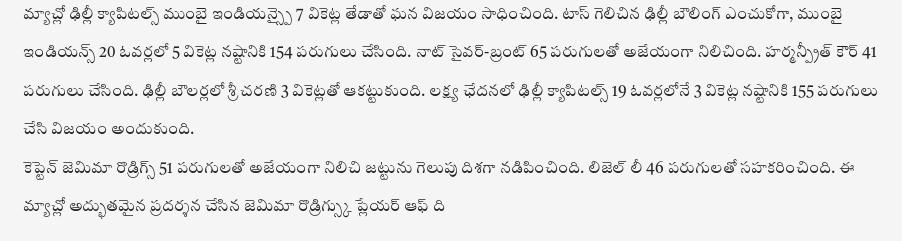మ్యాచ్లో ఢిల్లీ క్యాపిటల్స్ ముంబై ఇండియన్స్పై 7 వికెట్ల తేడాతో ఘన విజయం సాధించింది. టాస్ గెలిచిన ఢిల్లీ బౌలింగ్ ఎంచుకోగా, ముంబై ఇండియన్స్ 20 ఓవర్లలో 5 వికెట్ల నష్టానికి 154 పరుగులు చేసింది. నాట్ సైవర్-బ్రంట్ 65 పరుగులతో అజేయంగా నిలిచింది. హర్మన్ప్రీత్ కౌర్ 41 పరుగులు చేసింది. ఢిల్లీ బౌలర్లలో శ్రీ చరణి 3 వికెట్లతో ఆకట్టుకుంది. లక్ష్య ఛేదనలో ఢిల్లీ క్యాపిటల్స్ 19 ఓవర్లలోనే 3 వికెట్ల నష్టానికి 155 పరుగులు చేసి విజయం అందుకుంది.
కెప్టెన్ జెమిమా రొడ్రిగ్స్ 51 పరుగులతో అజేయంగా నిలిచి జట్టును గెలుపు దిశగా నడిపించింది. లిజెల్ లీ 46 పరుగులతో సహకరించింది. ఈ మ్యాచ్లో అద్భుతమైన ప్రదర్శన చేసిన జెమిమా రొడ్రిగ్స్కు ప్లేయర్ ఆఫ్ ది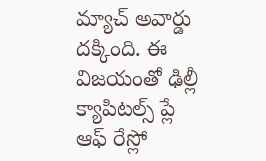మ్యాచ్ అవార్డు దక్కింది. ఈ విజయంతో ఢిల్లీ క్యాపిటల్స్ ప్లే ఆఫ్ రేస్లో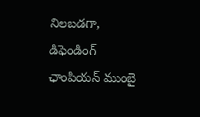నిలబడగా, డిఫెండింగ్ ఛాంపియన్ ముంబై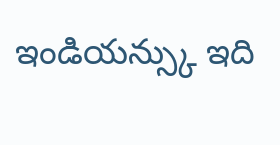ఇండియన్స్కు ఇది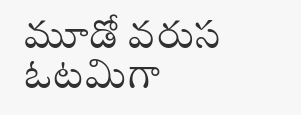మూడో వరుస ఓటమిగా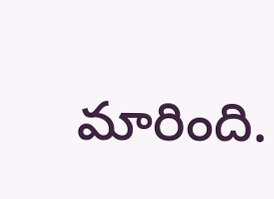మారింది.